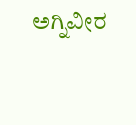ಅಗ್ನಿವೀರ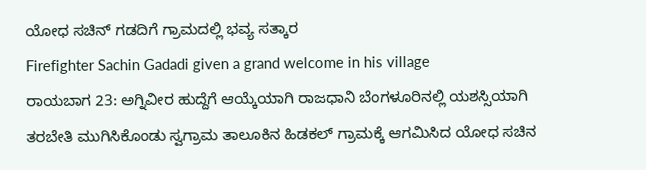ಯೋಧ ಸಚಿನ್ ಗಡದಿಗೆ ಗ್ರಾಮದಲ್ಲಿ ಭವ್ಯ ಸತ್ಕಾರ
Firefighter Sachin Gadadi given a grand welcome in his village
ರಾಯಬಾಗ 23: ಅಗ್ನಿವೀರ ಹುದ್ದೆಗೆ ಆಯ್ಕೆಯಾಗಿ ರಾಜಧಾನಿ ಬೆಂಗಳೂರಿನಲ್ಲಿ ಯಶಸ್ಸಿಯಾಗಿ ತರಬೇತಿ ಮುಗಿಸಿಕೊಂಡು ಸ್ವಗ್ರಾಮ ತಾಲೂಕಿನ ಹಿಡಕಲ್ ಗ್ರಾಮಕ್ಕೆ ಆಗಮಿಸಿದ ಯೋಧ ಸಚಿನ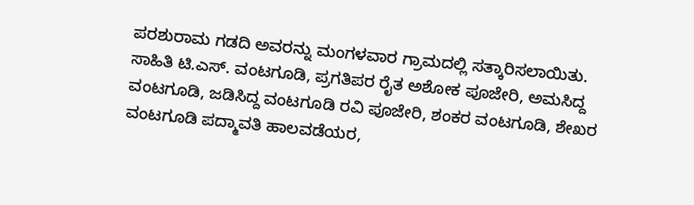ಪರಶುರಾಮ ಗಡದಿ ಅವರನ್ನು ಮಂಗಳವಾರ ಗ್ರಾಮದಲ್ಲಿ ಸತ್ಕಾರಿಸಲಾಯಿತು. ಸಾಹಿತಿ ಟಿ.ಎಸ್. ವಂಟಗೂಡಿ, ಪ್ರಗತಿಪರ ರೈತ ಅಶೋಕ ಪೂಜೇರಿ, ಅಮಸಿದ್ದ ವಂಟಗೂಡಿ, ಜಡಿಸಿದ್ದ ವಂಟಗೂಡಿ ರವಿ ಪೂಜೇರಿ, ಶಂಕರ ವಂಟಗೂಡಿ, ಶೇಖರ ವಂಟಗೂಡಿ ಪದ್ಮಾವತಿ ಹಾಲವಡೆಯರ,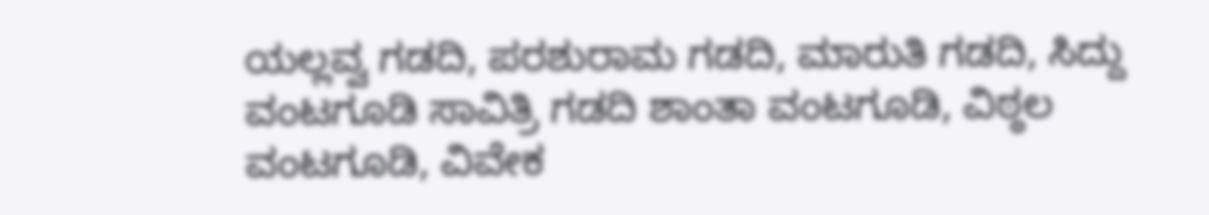ಯಲ್ಲವ್ವ ಗಡದಿ, ಪರಶುರಾಮ ಗಡದಿ, ಮಾರುತಿ ಗಡದಿ, ಸಿದ್ದು ವಂಟಗೂಡಿ ಸಾವಿತ್ರಿ ಗಡದಿ ಶಾಂತಾ ವಂಟಗೂಡಿ, ವಿಠ್ಠಲ ವಂಟಗೂಡಿ, ವಿವೇಕ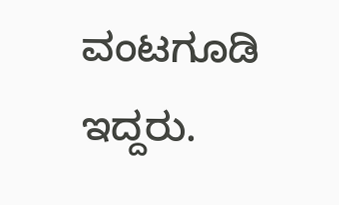ವಂಟಗೂಡಿ ಇದ್ದರು.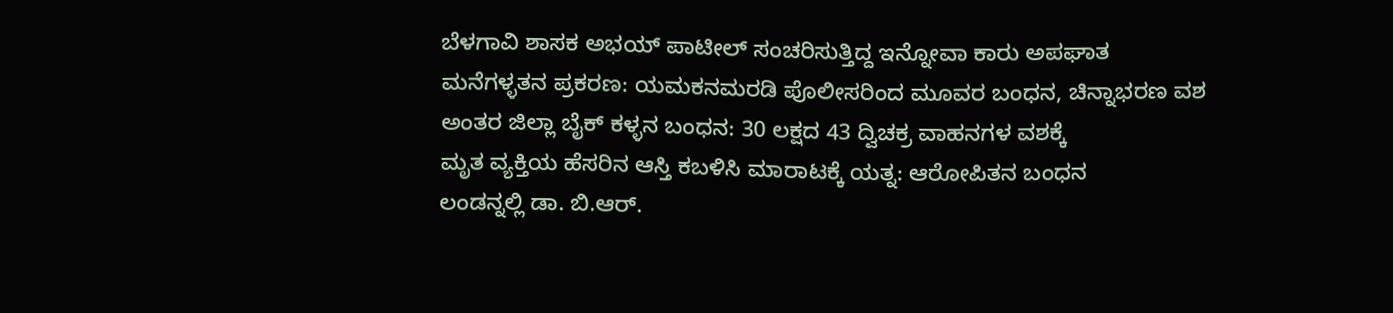ಬೆಳಗಾವಿ ಶಾಸಕ ಅಭಯ್ ಪಾಟೀಲ್ ಸಂಚರಿಸುತ್ತಿದ್ದ ಇನ್ನೋವಾ ಕಾರು ಅಪಘಾತ
ಮನೆಗಳ್ಳತನ ಪ್ರಕರಣ: ಯಮಕನಮರಡಿ ಪೊಲೀಸರಿಂದ ಮೂವರ ಬಂಧನ, ಚಿನ್ನಾಭರಣ ವಶ
ಅಂತರ ಜಿಲ್ಲಾ ಬೈಕ್ ಕಳ್ಳನ ಬಂಧನ: 30 ಲಕ್ಷದ 43 ದ್ವಿಚಕ್ರ ವಾಹನಗಳ ವಶಕ್ಕೆ
ಮೃತ ವ್ಯಕ್ತಿಯ ಹೆಸರಿನ ಆಸ್ತಿ ಕಬಳಿಸಿ ಮಾರಾಟಕ್ಕೆ ಯತ್ನ: ಆರೋಪಿತನ ಬಂಧನ
ಲಂಡನ್ನಲ್ಲಿ ಡಾ. ಬಿ.ಆರ್.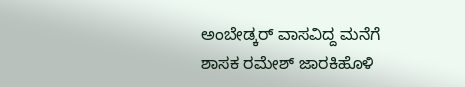ಅಂಬೇಡ್ಕರ್ ವಾಸವಿದ್ದ ಮನೆಗೆ ಶಾಸಕ ರಮೇಶ್ ಜಾರಕಿಹೊಳಿ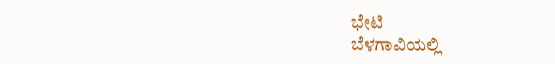ಭೇಟಿ
ಬೆಳಗಾವಿಯಲ್ಲಿ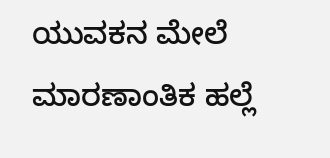ಯುವಕನ ಮೇಲೆ ಮಾರಣಾಂತಿಕ ಹಲ್ಲೆ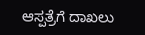ಆಸ್ಪತ್ರೆಗೆ ದಾಖಲು